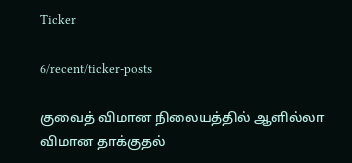Ticker

6/recent/ticker-posts

குவைத் விமான நிலையத்தில் ஆளில்லா விமான தாக்குதல்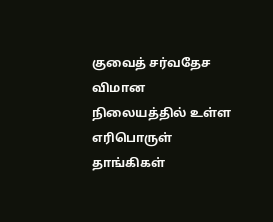குவைத் சர்வதேச விமான நிலையத்தில் உள்ள எரிபொருள் தாங்கிகள்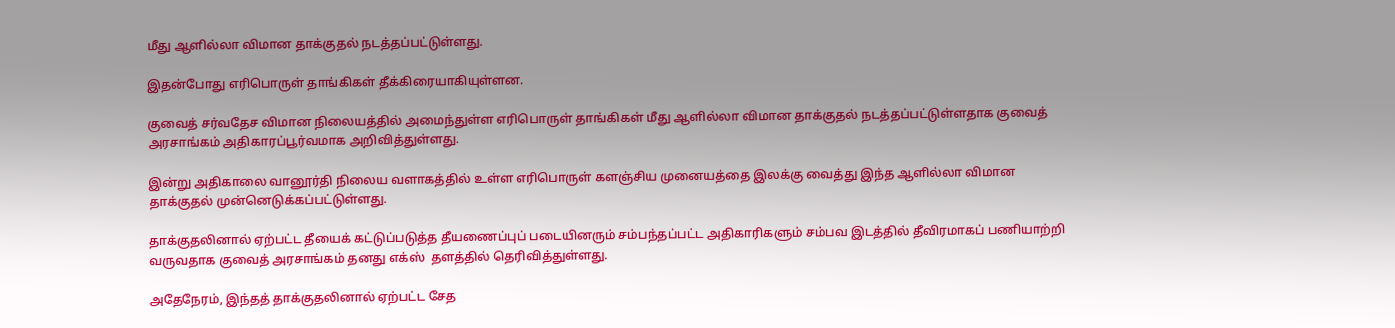மீது ஆளில்லா விமான தாக்குதல் நடத்தப்பட்டுள்ளது.

இதன்போது எரிபொருள் தாங்கிகள் தீக்கிரையாகியுள்ளன.

குவைத் சர்வதேச விமான நிலையத்தில் அமைந்துள்ள எரிபொருள் தாங்கிகள் மீது ஆளில்லா விமான தாக்குதல் நடத்தப்பட்டுள்ளதாக குவைத் அரசாங்கம் அதிகாரப்பூர்வமாக அறிவித்துள்ளது.

இன்று அதிகாலை வானூர்தி நிலைய வளாகத்தில் உள்ள எரிபொருள் களஞ்சிய முனையத்தை இலக்கு வைத்து இந்த ஆளில்லா விமான தாக்குதல் முன்னெடுக்கப்பட்டுள்ளது.

தாக்குதலினால் ஏற்பட்ட தீயைக் கட்டுப்படுத்த தீயணைப்புப் படையினரும் சம்பந்தப்பட்ட அதிகாரிகளும் சம்பவ இடத்தில் தீவிரமாகப் பணியாற்றி வருவதாக குவைத் அரசாங்கம் தனது எக்ஸ்  தளத்தில் தெரிவித்துள்ளது.

அதேநேரம், இந்தத் தாக்குதலினால் ஏற்பட்ட சேத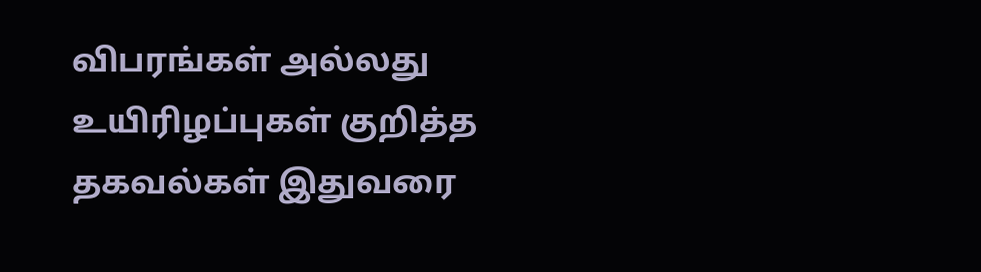விபரங்கள் அல்லது உயிரிழப்புகள் குறித்த தகவல்கள் இதுவரை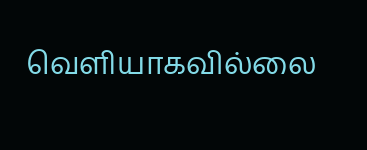வெளியாகவில்லை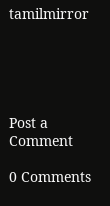tamilmirror





Post a Comment

0 Comments